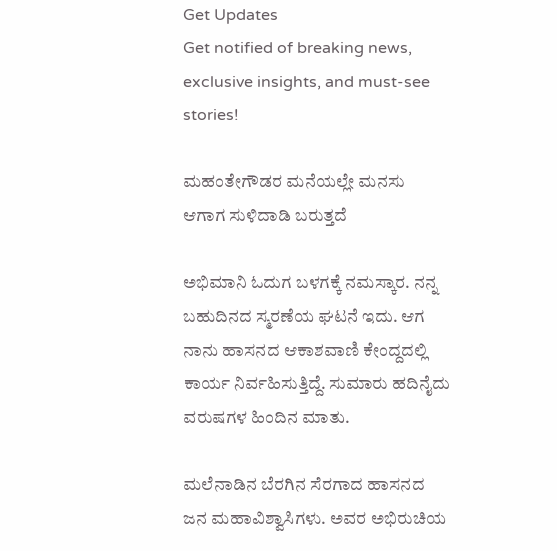Get Updates
Get notified of breaking news, exclusive insights, and must-see stories!

ಮಹಂತೇಗೌಡರ ಮನೆಯಲ್ಲೇ ಮನಸು ಆಗಾಗ ಸುಳಿದಾಡಿ ಬರುತ್ತದೆ

ಅಭಿಮಾನಿ ಓದುಗ ಬಳಗಕ್ಕೆ ನಮಸ್ಕಾರ. ನನ್ನ ಬಹುದಿನದ ಸ್ಮರಣೆಯ ಘಟನೆ ಇದು. ಆಗ ನಾನು ಹಾಸನದ ಆಕಾಶವಾಣಿ ಕೇಂದ್ದದಲ್ಲಿ ಕಾರ್ಯ ನಿರ್ವಹಿಸುತ್ತಿದ್ದೆ. ಸುಮಾರು ಹದಿನೈದು ವರುಷಗಳ ಹಿಂದಿನ ಮಾತು.

ಮಲೆನಾಡಿನ ಬೆರಗಿನ ಸೆರಗಾದ ಹಾಸನದ ಜನ ಮಹಾವಿಶ್ವಾಸಿಗಳು. ಅವರ ಅಭಿರುಚಿಯ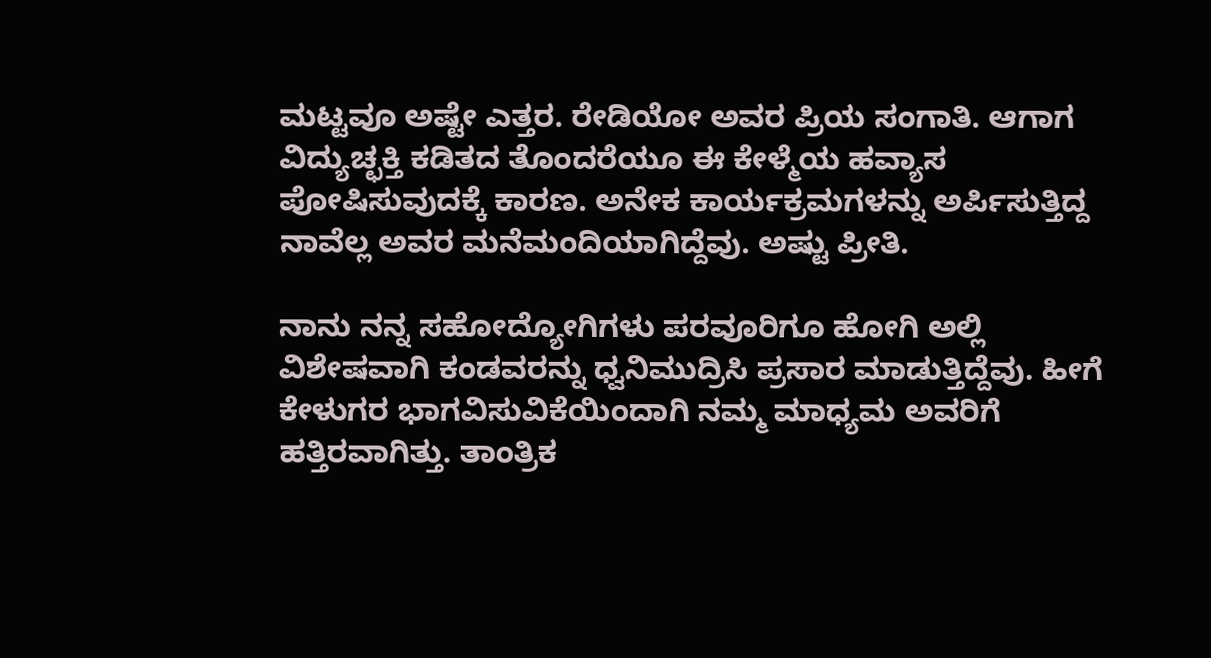ಮಟ್ಟವೂ ಅಷ್ಟೇ ಎತ್ತರ. ರೇಡಿಯೋ ಅವರ ಪ್ರಿಯ ಸಂಗಾತಿ. ಆಗಾಗ ವಿದ್ಯುಚ್ಛಕ್ತಿ ಕಡಿತದ ತೊಂದರೆಯೂ ಈ ಕೇಳ್ಮೆಯ ಹವ್ಯಾಸ ಪೋಷಿಸುವುದಕ್ಕೆ ಕಾರಣ. ಅನೇಕ ಕಾರ್ಯಕ್ರಮಗಳನ್ನು ಅರ್ಪಿಸುತ್ತಿದ್ದ ನಾವೆಲ್ಲ ಅವರ ಮನೆಮಂದಿಯಾಗಿದ್ದೆವು. ಅಷ್ಟು ಪ್ರೀತಿ.

ನಾನು ನನ್ನ ಸಹೋದ್ಯೋಗಿಗಳು ಪರವೂರಿಗೂ ಹೋಗಿ ಅಲ್ಲಿ ವಿಶೇಷವಾಗಿ ಕಂಡವರನ್ನು ಧ್ವನಿಮುದ್ರಿಸಿ ಪ್ರಸಾರ ಮಾಡುತ್ತಿದ್ದೆವು. ಹೀಗೆ ಕೇಳುಗರ ಭಾಗವಿಸುವಿಕೆಯಿಂದಾಗಿ ನಮ್ಮ ಮಾಧ್ಯಮ ಅವರಿಗೆ ಹತ್ತಿರವಾಗಿತ್ತು. ತಾಂತ್ರಿಕ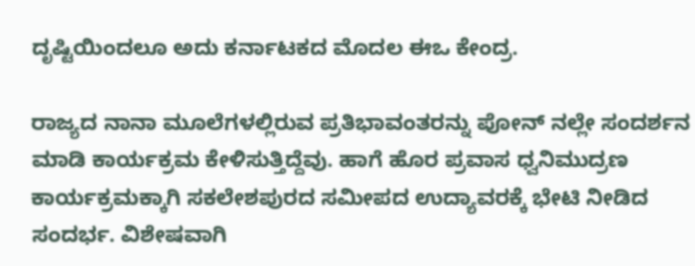ದೃಷ್ಟಿಯಿಂದಲೂ ಅದು ಕರ್ನಾಟಕದ ಮೊದಲ ಈಒ ಕೇಂದ್ರ.

ರಾಜ್ಯದ‌ ನಾನಾ ಮೂಲೆಗಳಲ್ಲಿರುವ ಪ್ರತಿಭಾವಂತರನ್ನು ಪೋನ್ ನಲ್ಲೇ ಸಂದರ್ಶನ ಮಾಡಿ ಕಾರ್ಯಕ್ರಮ ಕೇಳಿಸುತ್ತಿದ್ದೆವು. ಹಾಗೆ ಹೊರ ಪ್ರವಾಸ ಧ್ವನಿಮುದ್ರಣ ಕಾರ್ಯಕ್ರಮಕ್ಕಾಗಿ ಸಕಲೇಶಪುರದ ಸಮೀಪದ ಉದ್ಯಾವರಕ್ಕೆ ಭೇಟಿ‌ ನೀಡಿದ ಸಂದರ್ಭ. ವಿಶೇಷವಾಗಿ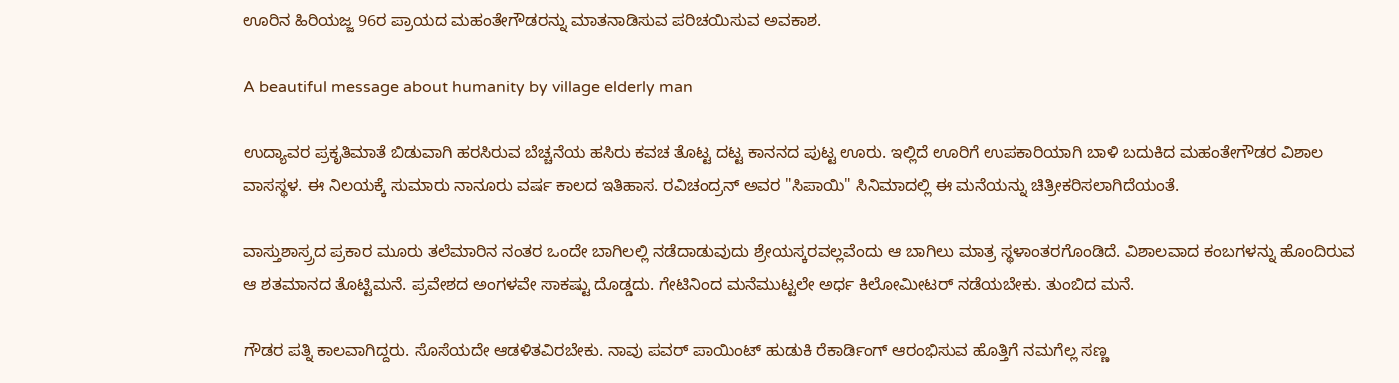ಊರಿನ ಹಿರಿಯಜ್ಜ 96ರ ಪ್ರಾಯದ ಮಹಂತೇಗೌಡರನ್ನು ಮಾತನಾಡಿಸುವ ಪರಿಚಯಿಸುವ ಅವಕಾಶ.

A beautiful message about humanity by village elderly man

ಉದ್ಯಾವರ ಪ್ರಕೃತಿಮಾತೆ ಬಿಡುವಾಗಿ ಹರಸಿರುವ ಬೆಚ್ಚನೆಯ ಹಸಿರು ಕವಚ ತೊಟ್ಟ ದಟ್ಟ ಕಾನನದ ಪುಟ್ಟ ಊರು. ಇಲ್ಲಿದೆ ಊರಿಗೆ ಉಪಕಾರಿಯಾಗಿ ಬಾಳಿ ಬದುಕಿದ ಮಹಂತೇಗೌಡರ ವಿಶಾಲ ವಾಸಸ್ಥಳ. ಈ ನಿಲಯಕ್ಕೆ ಸುಮಾರು ನಾನೂರು ವರ್ಷ ಕಾಲದ ಇತಿಹಾಸ. ರವಿಚಂದ್ರನ್ ಅವರ "ಸಿಪಾಯಿ" ಸಿನಿಮಾದಲ್ಲಿ ಈ ಮನೆಯನ್ನು ಚಿತ್ರೀಕರಿಸಲಾಗಿದೆಯಂತೆ.

ವಾಸ್ತುಶಾಸ್ರ್ರದ ಪ್ರಕಾರ ಮೂರು ತಲೆಮಾರಿನ ನಂತರ ಒಂದೇ ಬಾಗಿಲಲ್ಲಿ ನಡೆದಾಡುವುದು ಶ್ರೇಯಸ್ಕರವಲ್ಲವೆಂದು ಆ ಬಾಗಿಲು ಮಾತ್ರ ಸ್ಥಳಾಂತರಗೊಂಡಿದೆ. ವಿಶಾಲವಾದ ಕಂಬಗಳನ್ನು ಹೊಂದಿರುವ ಆ ಶತಮಾನದ ತೊಟ್ಟಿಮನೆ. ಪ್ರವೇಶದ ಅಂಗಳವೇ ಸಾಕಷ್ಟು ದೊಡ್ಡದು. ಗೇಟಿನಿಂದ ಮನೆಮುಟ್ಟಲೇ ಅರ್ಧ ಕಿಲೋಮೀಟರ್ ನಡೆಯಬೇಕು. ತುಂಬಿದ ಮನೆ.

ಗೌಡರ ಪತ್ನಿ ಕಾಲವಾಗಿದ್ದರು. ಸೊಸೆಯದೇ ಆಡಳಿತವಿರಬೇಕು. ನಾವು ಪವರ್ ಪಾಯಿಂಟ್ ಹುಡುಕಿ ರೆಕಾರ್ಡಿಂಗ್ ಆರಂಭಿಸುವ ಹೊತ್ತಿಗೆ ನಮಗೆಲ್ಲ ಸಣ್ಣ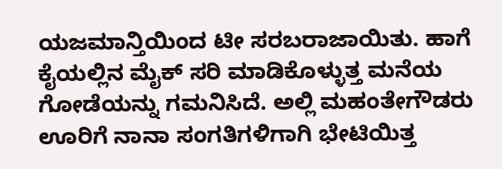ಯಜಮಾನ್ತಿಯಿಂದ ಟೀ ಸರಬರಾಜಾಯಿತು. ಹಾಗೆ ಕೈಯಲ್ಲಿನ ಮೈಕ್ ಸರಿ‌ ಮಾಡಿಕೊಳ್ಳುತ್ತ ಮನೆಯ ಗೋಡೆಯನ್ನು ಗಮನಿಸಿದೆ. ಅಲ್ಲಿ ಮಹಂತೇಗೌಡರು ಊರಿಗೆ ನಾನಾ ಸಂಗತಿಗಳಿಗಾಗಿ ಭೇಟಿಯಿತ್ತ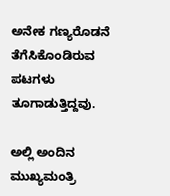ಅನೇಕ ಗಣ್ಯರೊಡನೆ ತೆಗೆಸಿಕೊಂಡಿರುವ ಪಟಗಳು ತೂಗಾಡುತ್ತಿದ್ದವು.

ಅಲ್ಲಿ ಅಂದಿನ ಮುಖ್ಯಮಂತ್ರಿ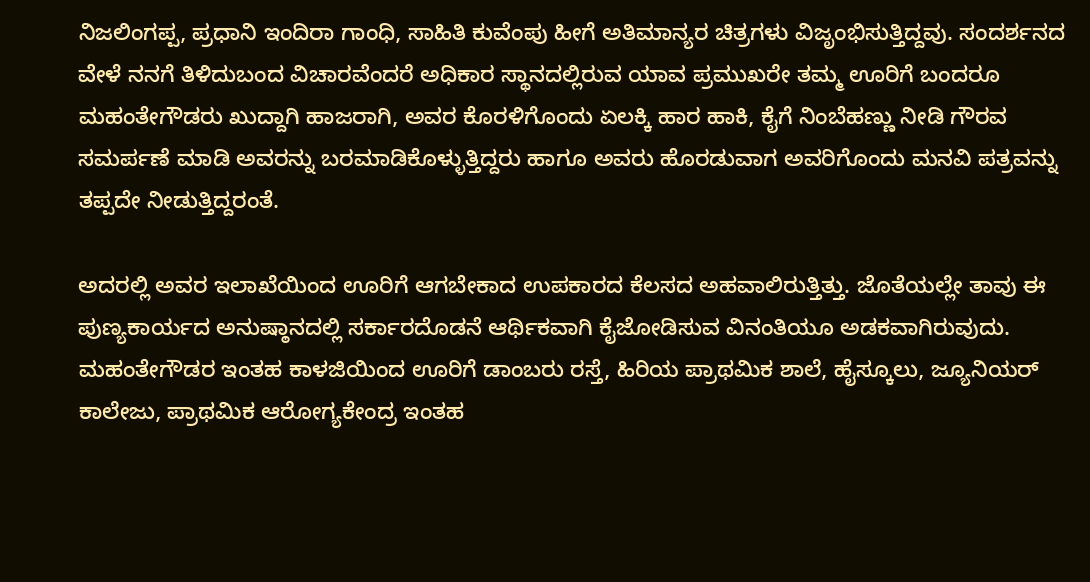ನಿಜಲಿಂಗಪ್ಪ, ಪ್ರಧಾನಿ ಇಂದಿರಾ ಗಾಂಧಿ, ಸಾಹಿತಿ ಕುವೆಂಪು ಹೀಗೆ ಅತಿಮಾನ್ಯರ ಚಿತ್ರಗಳು ವಿಜೃಂಭಿಸುತ್ತಿದ್ದವು. ಸಂದರ್ಶನದ ವೇಳೆ ನನಗೆ ತಿಳಿದುಬಂದ ವಿಚಾರವೆಂದರೆ ಅಧಿಕಾರ ಸ್ಥಾನದಲ್ಲಿರುವ ಯಾವ ಪ್ರಮುಖರೇ ತಮ್ಮ ಊರಿಗೆ ಬಂದರೂ ಮಹಂತೇಗೌಡರು ಖುದ್ದಾಗಿ ಹಾಜರಾಗಿ, ಅವರ ಕೊರಳಿಗೊಂದು ಏಲಕ್ಕಿ ಹಾರ ಹಾಕಿ, ಕೈಗೆ ನಿಂಬೆಹಣ್ಣು ನೀಡಿ ಗೌರವ ಸಮರ್ಪಣೆ ಮಾಡಿ ಅವರನ್ನು ಬರಮಾಡಿಕೊಳ್ಳುತ್ತಿದ್ದರು ಹಾಗೂ ಅವರು‌ ಹೊರಡುವಾಗ ಅವರಿಗೊಂದು ಮನವಿ ಪತ್ರವನ್ನು‌ ತಪ್ಪದೇ ನೀಡುತ್ತಿದ್ದರಂತೆ.

ಅದರಲ್ಲಿ ಅವರ ಇಲಾಖೆಯಿಂದ ಊರಿಗೆ ಆಗಬೇಕಾದ ಉಪಕಾರದ ಕೆಲಸದ ಅಹವಾಲಿರುತ್ತಿತ್ತು. ಜೊತೆಯಲ್ಲೇ ತಾವು ಈ ಪುಣ್ಯಕಾರ್ಯದ ಅನುಷ್ಠಾನದಲ್ಲಿ ಸರ್ಕಾರದೊಡನೆ ಆರ್ಥಿಕವಾಗಿ ಕೈಜೋಡಿಸುವ ವಿನಂತಿಯೂ ಅಡಕವಾಗಿರುವುದು. ಮಹಂತೇಗೌಡರ ಇಂತಹ ಕಾಳಜಿಯಿಂದ ಊರಿಗೆ ಡಾಂಬರು ರಸ್ತೆ, ಹಿರಿಯ ಪ್ರಾಥಮಿಕ ಶಾಲೆ, ಹೈಸ್ಕೂಲು, ಜ್ಯೂನಿಯರ್ ಕಾಲೇಜು, ಪ್ರಾಥಮಿಕ ಆರೋಗ್ಯ‌ಕೇಂದ್ರ ಇಂತಹ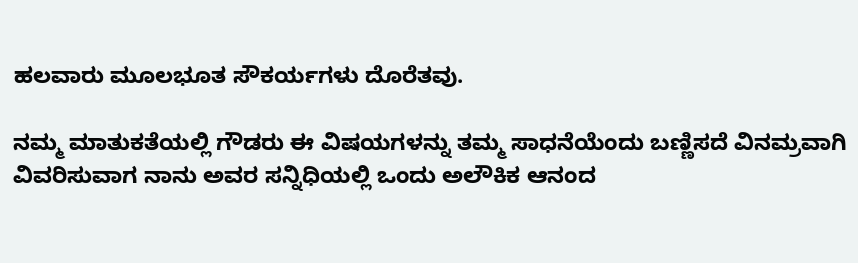ಹಲವಾರು ಮೂಲಭೂತ ಸೌಕರ್ಯಗಳು ದೊರೆತವು.

ನಮ್ಮ ಮಾತುಕತೆಯಲ್ಲಿ ಗೌಡರು ಈ ವಿಷಯಗಳನ್ನು ತಮ್ಮ ಸಾಧನೆಯೆಂದು ಬಣ್ಣಿಸದೆ ವಿನಮ್ರವಾಗಿ ವಿವರಿಸುವಾಗ ನಾನು ಅವರ ಸನ್ನಿಧಿಯಲ್ಲಿ ಒಂದು ಅಲೌಕಿಕ ಆನಂದ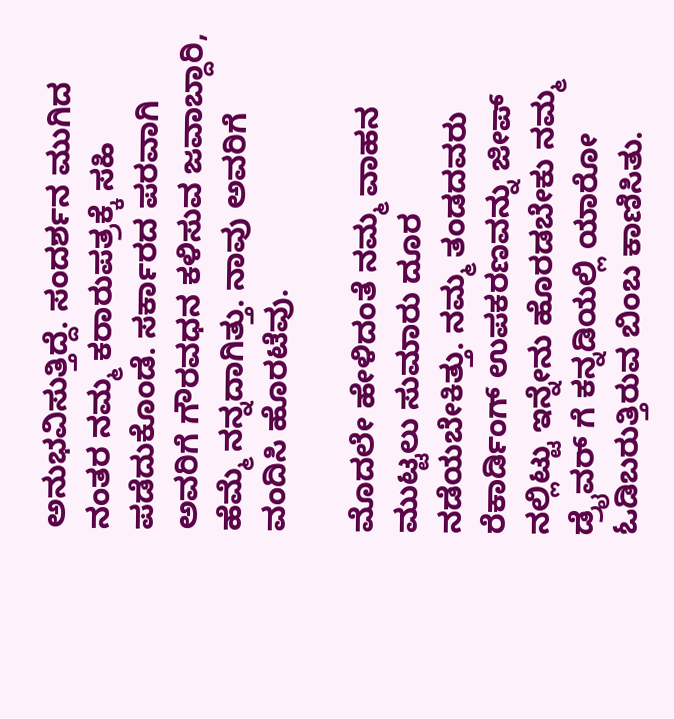ಅನುಭವಿಸುತ್ತಿದ್ದೆ. ಸಂದರ್ಶನ ಮುಗಿದ ನಂತರ ನಮ್ಮ ಕರಾರುಪತ್ರಕ್ಕೆ ಸಹಿ ಪಡೆದುಕೊಂಡೆ. ಸರ್ಕಾರದ ಪರವಾಗಿ ಅವರಿಗೆ ಗೌರವಧನ ಕಳಿಸುವ ಜವಾಬ್ದಾರಿ‌, ಹೆಮ್ಮೆ ನನ್ನದಾಗಿತ್ತು. ನಾವು ಅವರಿಗೆ ವಂದಿಸಿ ಹೊರಟೆವು.

ಮೊದಲೇ ಹೇಳಿದಂತೆ ನಮ್ಮ ವಾಹನ ಮುಟ್ಟಲು ಸುಮಾರು ದೂರ ನಡೆಯಬೇಕಿತ್ತು. ನಮ್ಮ ತಂಡದವರು ರೆಕಾರ್ಡಿಂಗ್ ಉಪಕರಣವನ್ನು ಜೀಪ್ ನಲ್ಲಿಟ್ಟು ಇನ್ನೇನು ಹೊರಡಬೇಕು ನಮ್ಮ ಡ್ರೈವರ್ ಗೆ ಕನ್ನಡಿಯಲ್ಲಿ ಯಾರೋ ಓಡಿಬರುತ್ತಿರುವ ಬಿಂಬ ಕಾಣಿಸಿತು.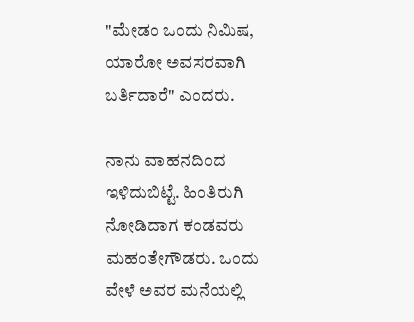"ಮೇಡಂ ಒಂದು ‌ನಿಮಿಷ, ಯಾರೋ ಅವಸರವಾಗಿ ಬರ್ತಿದಾರೆ" ಎಂದರು.

ನಾನು ವಾಹನದಿಂದ ಇಳಿದುಬಿಟ್ಟೆ. ಹಿಂತಿರುಗಿ ನೋಡಿದಾಗ ಕಂಡವರು ಮಹಂತೇಗೌಡರು. ಒಂದು ವೇಳೆ ಅವರ ಮನೆಯಲ್ಲಿ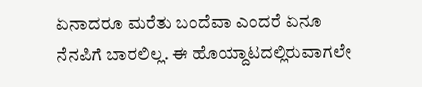ಏನಾದರೂ ಮರೆತು ಬಂದೆವಾ ಎಂದರೆ ಏನೂ ನೆನಪಿಗೆ ಬಾರಲಿಲ್ಲ. ಈ ಹೊಯ್ದಾಟದಲ್ಲಿರುವಾಗಲೇ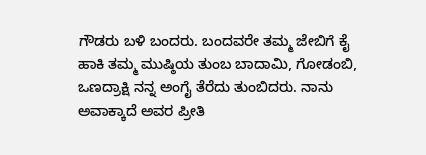ಗೌಡರು ಬಳಿ ಬಂದರು. ಬಂದವರೇ ತಮ್ಮ‌ ಜೇಬಿಗೆ ಕೈ ಹಾಕಿ ತಮ್ಮ ಮುಷ್ಠಿಯ ತುಂಬ ‌ಬಾದಾಮಿ, ಗೋಡಂಬಿ, ಒಣದ್ರಾಕ್ಷಿ ‌ನನ್ನ ಅಂಗೈ ತೆರೆದು ತುಂಬಿದರು. ನಾನು ಅವಾಕ್ಕಾದೆ ಅವರ ಪ್ರೀತಿ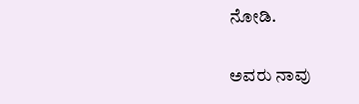ನೋಡಿ.

ಅವರು ನಾವು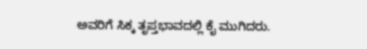ಅವರಿಗೆ ಸಿಕ್ಕ ತೃಪ್ತಭಾವದಲ್ಲಿ ಕೈ ಮುಗಿದರು.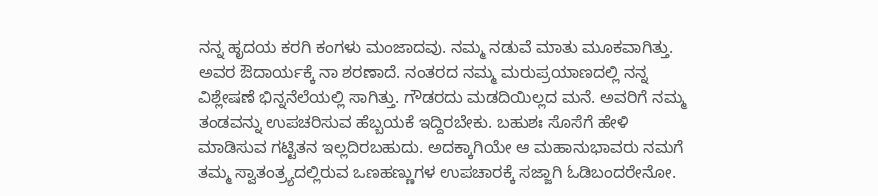ನನ್ನ ಹೃದಯ ಕರಗಿ ಕಂಗಳು ಮಂಜಾದವು. ನಮ್ಮ ನಡುವೆ ಮಾತು ಮೂಕವಾಗಿತ್ತು. ಅವರ ಔದಾರ್ಯಕ್ಕೆ ನಾ ಶರಣಾದೆ. ನಂತರದ ನಮ್ಮ ಮರುಪ್ರಯಾಣದಲ್ಲಿ ನನ್ನ ವಿಶ್ಲೇಷಣೆ ಭಿನ್ನನೆಲೆಯಲ್ಲಿ ಸಾಗಿತ್ತು. ಗೌಡರದು ಮಡದಿಯಿಲ್ಲದ ಮನೆ. ಅವರಿಗೆ‌ ನಮ್ಮ ತಂಡವನ್ನು‌ ಉಪಚರಿಸುವ ಹೆಬ್ಬಯಕೆ ಇದ್ದಿರಬೇಕು. ಬಹುಶಃ ಸೊಸೆಗೆ ಹೇಳಿ ಮಾಡಿಸುವ ಗಟ್ಟಿತನ ಇಲ್ಲದಿರಬಹುದು. ಅದಕ್ಕಾಗಿಯೇ ಆ ಮಹಾನುಭಾವರು ನಮಗೆ ತಮ್ಮ ಸ್ವಾತಂತ್ರ್ಯದಲ್ಲಿರುವ ಒಣಹಣ್ಣುಗಳ ಉಪಚಾರಕ್ಕೆ ಸಜ್ಜಾಗಿ ಓಡಿಬಂದರೇನೋ.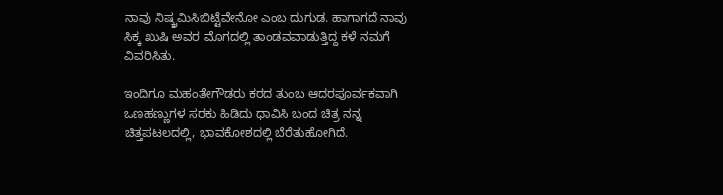ನಾವು ನಿಷ್ಕ್ರಮಿಸಿಬಿಟ್ಟೆವೇನೋ ಎಂಬ ದುಗುಡ. ಹಾಗಾಗದೆ ನಾವು ಸಿಕ್ಕ ಖುಷಿ ಅವರ‌ ಮೊಗದಲ್ಲಿ ತಾಂಡವವಾಡುತ್ತಿದ್ದ ಕಳೆ ನಮಗೆ ವಿವರಿಸಿತು.

ಇಂದಿಗೂ ಮಹಂತೇಗೌಡರು ಕರದ ತುಂಬ ಆದರಪೂರ್ವಕವಾಗಿ ಒಣಹಣ್ಣುಗಳ ಸರಕು ಹಿಡಿದು ಧಾವಿಸಿ ಬಂದ ಚಿತ್ರ ನನ್ನ ಚಿತ್ತಪಟಲದಲ್ಲಿ, ಭಾವಕೋಶದಲ್ಲಿ ಬೆರೆತುಹೋಗಿದೆ.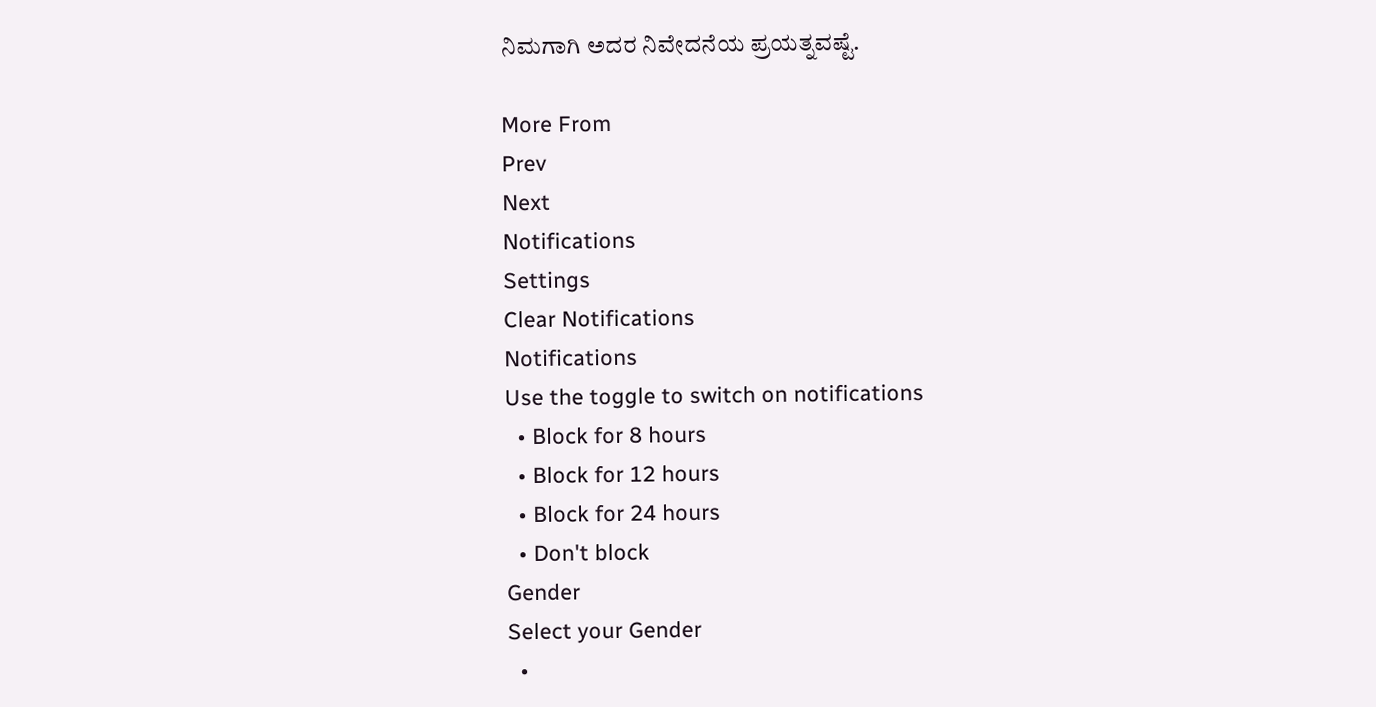ನಿಮಗಾಗಿ ಅದರ ನಿವೇದನೆಯ ಪ್ರಯತ್ನವಷ್ಟೆ.

More From
Prev
Next
Notifications
Settings
Clear Notifications
Notifications
Use the toggle to switch on notifications
  • Block for 8 hours
  • Block for 12 hours
  • Block for 24 hours
  • Don't block
Gender
Select your Gender
  •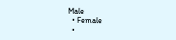Male
  • Female
  •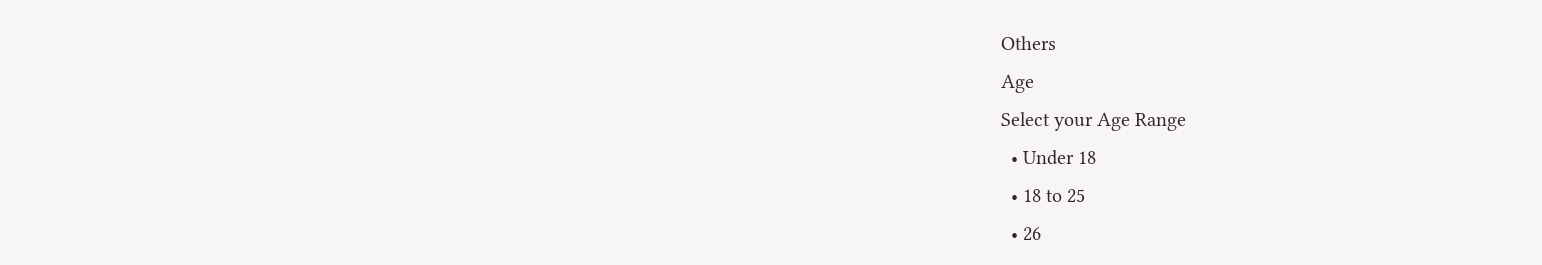Others
Age
Select your Age Range
  • Under 18
  • 18 to 25
  • 26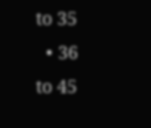to 35
  • 36 to 45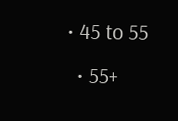• 45 to 55
  • 55+